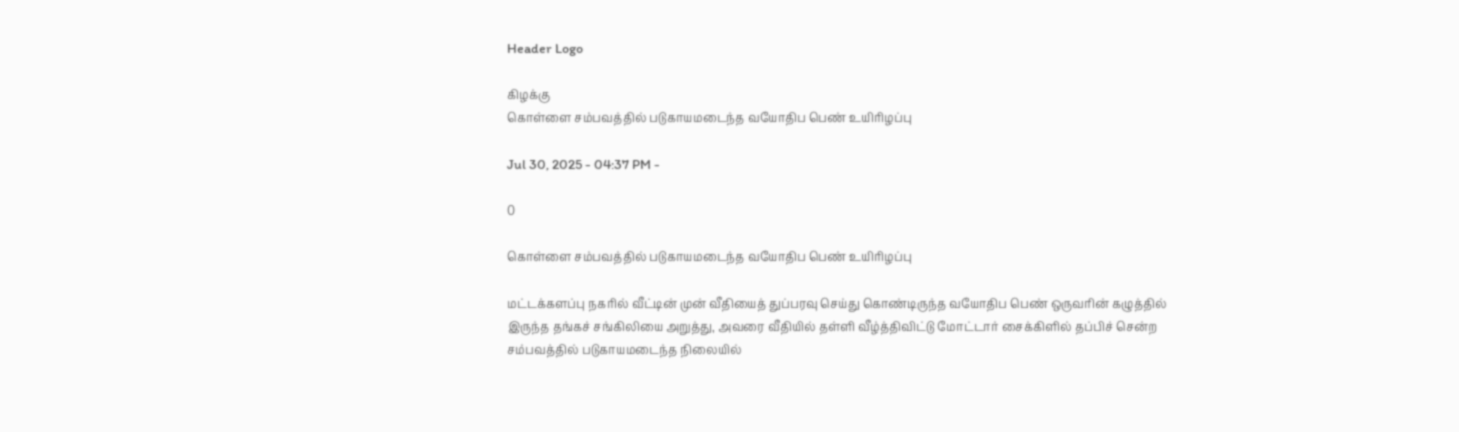Header Logo

கிழக்கு
கொள்ளை சம்பவத்தில் படுகாயமடைந்த வயோதிப பெண் உயிரிழப்பு

Jul 30, 2025 - 04:37 PM -

0

கொள்ளை சம்பவத்தில் படுகாயமடைந்த வயோதிப பெண் உயிரிழப்பு

மட்டக்களப்பு நகரில் வீட்டின் முன் வீதியைத் துப்பரவு செய்து கொண்டிருந்த வயோதிப பெண் ஒருவரின் கழுத்தில் இருந்த தங்கச் சங்கிலியை அறுத்து, அவரை வீதியில் தள்ளி வீழ்த்திவிட்டு மோட்டார் சைக்கிளில் தப்பிச் சென்ற சம்பவத்தில் படுகாயமடைந்த நிலையில்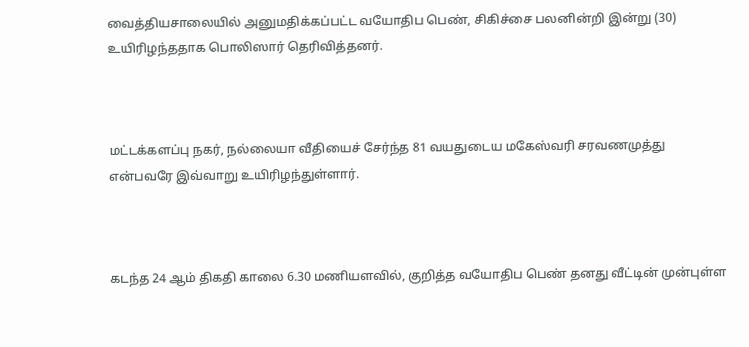வைத்தியசாலையில் அனுமதிக்கப்பட்ட வயோதிப பெண், சிகிச்சை பலனின்றி இன்று (30) உயிரிழந்ததாக பொலிஸார் தெரிவித்தனர்.



மட்டக்களப்பு நகர், நல்லையா வீதியைச் சேர்ந்த 81 வயதுடைய மகேஸ்வரி சரவணமுத்து என்பவரே இவ்வாறு உயிரிழந்துள்ளார்.



கடந்த 24 ஆம் திகதி காலை 6.30 மணியளவில், குறித்த வயோதிப பெண் தனது வீட்டின் முன்புள்ள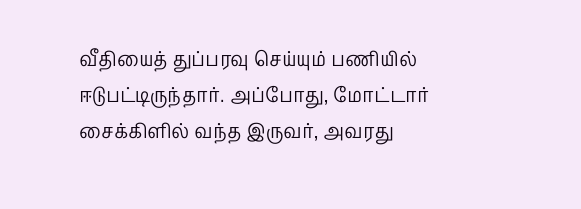வீதியைத் துப்பரவு செய்யும் பணியில் ஈடுபட்டிருந்தார். அப்போது, மோட்டார் சைக்கிளில் வந்த இருவர், அவரது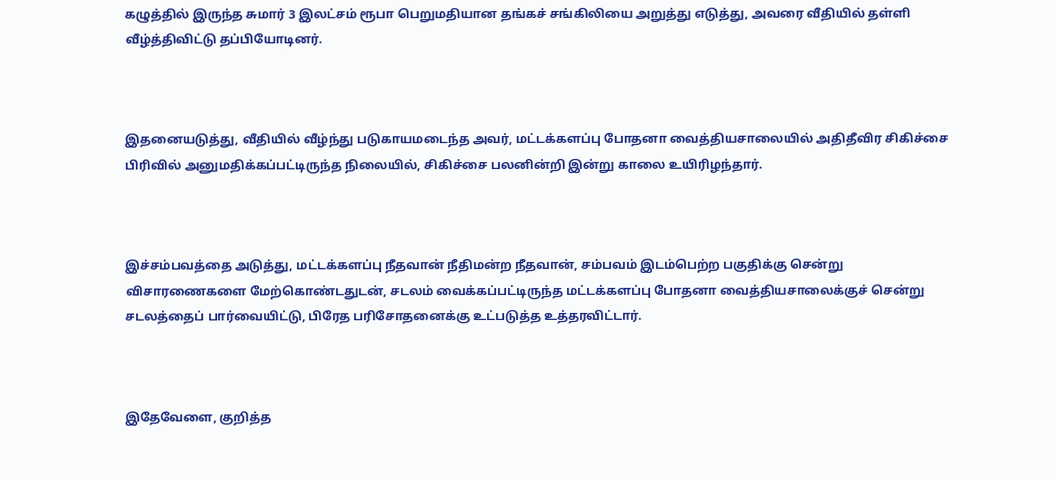கழுத்தில் இருந்த சுமார் 3 இலட்சம் ரூபா பெறுமதியான தங்கச் சங்கிலியை அறுத்து எடுத்து, அவரை வீதியில் தள்ளி வீழ்த்திவிட்டு தப்பியோடினர்.



இதனையடுத்து, வீதியில் வீழ்ந்து படுகாயமடைந்த அவர், மட்டக்களப்பு போதனா வைத்தியசாலையில் அதிதீவிர சிகிச்சை பிரிவில் அனுமதிக்கப்பட்டிருந்த நிலையில், சிகிச்சை பலனின்றி இன்று காலை உயிரிழந்தார்.



இச்சம்பவத்தை அடுத்து, மட்டக்களப்பு நீதவான் நீதிமன்ற நீதவான், சம்பவம் இடம்பெற்ற பகுதிக்கு சென்று விசாரணைகளை மேற்கொண்டதுடன், சடலம் வைக்கப்பட்டிருந்த மட்டக்களப்பு போதனா வைத்தியசாலைக்குச் சென்று சடலத்தைப் பார்வையிட்டு, பிரேத பரிசோதனைக்கு உட்படுத்த உத்தரவிட்டார்.



இதேவேளை, குறித்த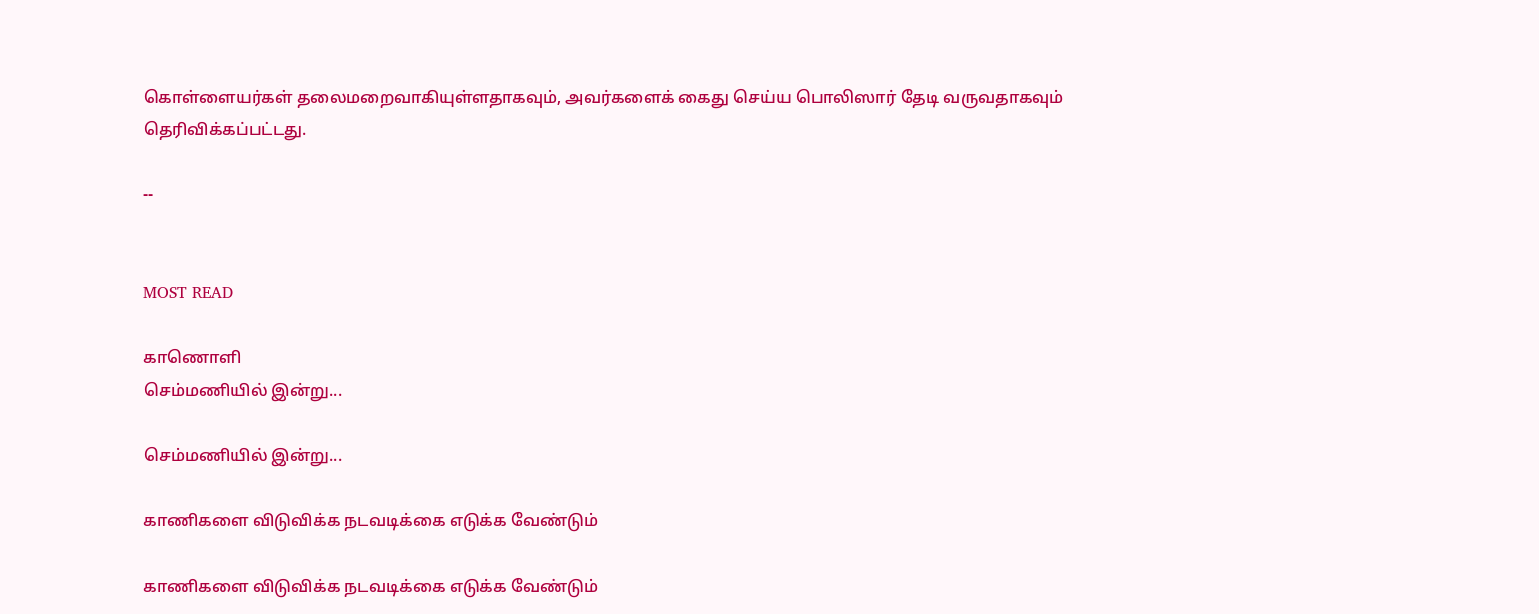கொள்ளையர்கள் தலைமறைவாகியுள்ளதாகவும், அவர்களைக் கைது செய்ய பொலிஸார் தேடி வருவதாகவும் தெரிவிக்கப்பட்டது.

--


MOST READ

காணொளி
செம்மணியில் இன்று...

செம்மணியில் இன்று...

காணிகளை விடுவிக்க நடவடிக்கை எடுக்க வேண்டும்

காணிகளை விடுவிக்க நடவடிக்கை எடுக்க வேண்டும்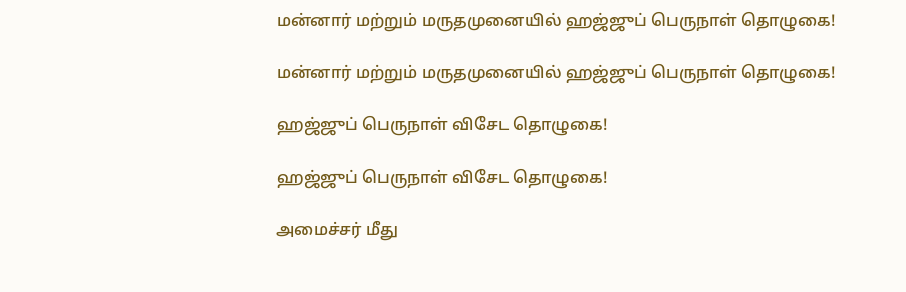மன்னார் மற்றும் மருதமுனையில் ஹஜ்ஜுப் பெருநாள் தொழுகை!

மன்னார் மற்றும் மருதமுனையில் ஹஜ்ஜுப் பெருநாள் தொழுகை!

ஹஜ்ஜுப் பெருநாள் விசேட தொழுகை!

ஹஜ்ஜுப் பெருநாள் விசேட தொழுகை!

அமைச்சர் மீது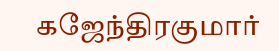கஜேந்திரகுமார்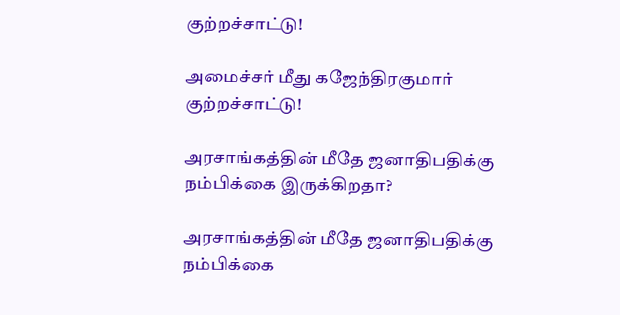குற்றச்சாட்டு!

அமைச்சர் மீது கஜேந்திரகுமார் குற்றச்சாட்டு!

அரசாங்கத்தின் மீதே ஜனாதிபதிக்கு நம்பிக்கை இருக்கிறதா?

அரசாங்கத்தின் மீதே ஜனாதிபதிக்கு நம்பிக்கை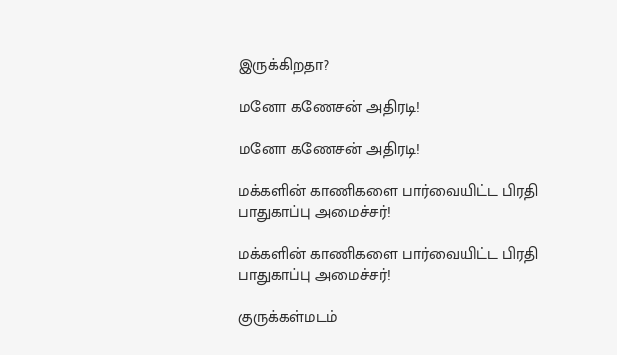இருக்கிறதா?

மனோ கணேசன் அதிரடி!

மனோ கணேசன் அதிரடி!

மக்களின் காணிகளை பார்வையிட்ட பிரதி பாதுகாப்பு அமைச்சர்!

மக்களின் காணிகளை பார்வையிட்ட பிரதி பாதுகாப்பு அமைச்சர்!

குருக்கள்மடம்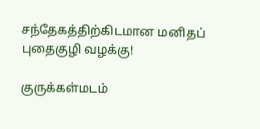சந்தேகத்திற்கிடமான மனிதப் புதைகுழி வழக்கு!

குருக்கள்மடம்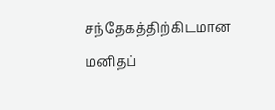சந்தேகத்திற்கிடமான மனிதப்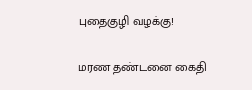புதைகுழி வழக்கு!

மரண தண்டனை கைதி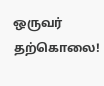ஒருவர் தற்கொலை!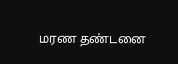மரண தண்டனை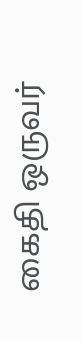கைதி ஒருவர்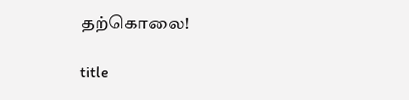தற்கொலை!

title